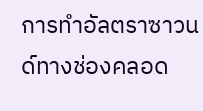การทำอัลตราซาวนด์ทางช่องคลอด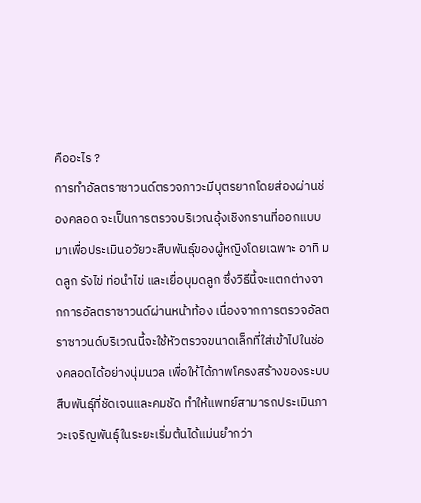คืออะไร ?
การทำอัลตราซาวนด์ตรวจภาวะมีบุตรยากโดยส่องผ่านช่องคลอด จะเป็นการตรวจบริเวณอุ้งเชิงกรานที่ออกแบบมาเพื่อประเมินอวัยวะสืบพันธุ์ของผู้หญิงโดยเฉพาะ อาทิ มดลูก รังไข่ ท่อนำไข่ และเยื่อบุมดลูก ซึ่งวิธีนี้จะแตกต่างจากการอัลตราซาวนด์ผ่านหน้าท้อง เนื่องจากการตรวจอัลตราซาวนด์บริเวณนี้จะใช้หัวตรวจขนาดเล็กที่ใส่เข้าไปในช่องคลอดได้อย่างนุ่มนวล เพื่อให้ได้ภาพโครงสร้างของระบบสืบพันธุ์ที่ชัดเจนและคมชัด ทำให้แพทย์สามารถประเมินภาวะเจริญพันธุ์ในระยะเริ่มต้นได้แม่นยำกว่า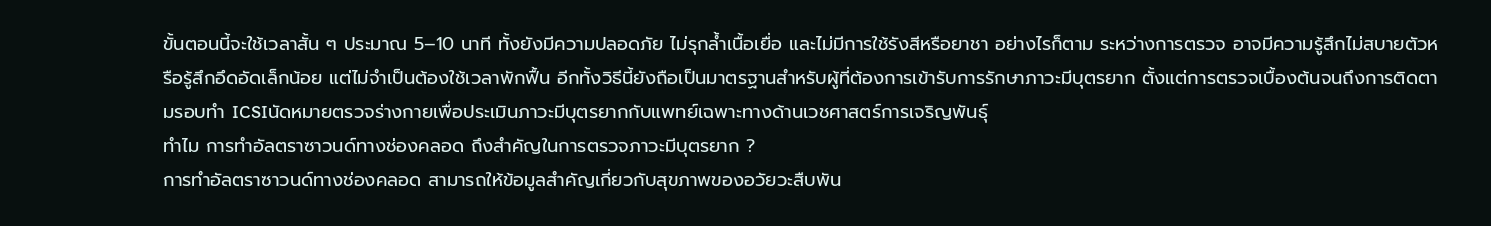ขั้นตอนนี้จะใช้เวลาสั้น ๆ ประมาณ 5–10 นาที ทั้งยังมีความปลอดภัย ไม่รุกล้ำเนื้อเยื่อ และไม่มีการใช้รังสีหรือยาชา อย่างไรก็ตาม ระหว่างการตรวจ อาจมีความรู้สึกไม่สบายตัวหรือรู้สึกอึดอัดเล็กน้อย แต่ไม่จำเป็นต้องใช้เวลาพักฟื้น อีกทั้งวิธีนี้ยังถือเป็นมาตรฐานสำหรับผู้ที่ต้องการเข้ารับการรักษาภาวะมีบุตรยาก ตั้งแต่การตรวจเบื้องต้นจนถึงการติดตามรอบทำ ICSIนัดหมายตรวจร่างกายเพื่อประเมินภาวะมีบุตรยากกับแพทย์เฉพาะทางด้านเวชศาสตร์การเจริญพันธุ์
ทำไม การทำอัลตราซาวนด์ทางช่องคลอด ถึงสำคัญในการตรวจภาวะมีบุตรยาก ?
การทำอัลตราซาวนด์ทางช่องคลอด สามารถให้ข้อมูลสำคัญเกี่ยวกับสุขภาพของอวัยวะสืบพัน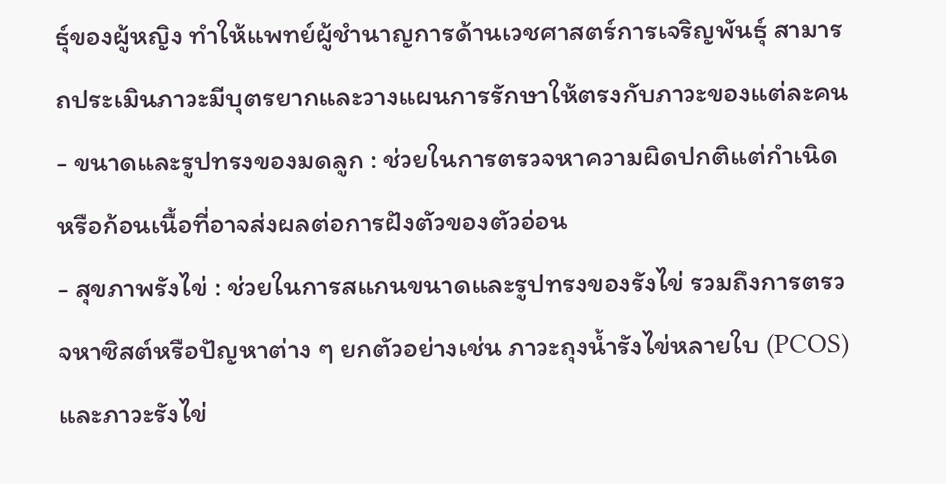ธุ์ของผู้หญิง ทำให้แพทย์ผู้ชำนาญการด้านเวชศาสตร์การเจริญพันธุ์ สามารถประเมินภาวะมีบุตรยากและวางแผนการรักษาให้ตรงกับภาวะของแต่ละคน- ขนาดและรูปทรงของมดลูก : ช่วยในการตรวจหาความผิดปกติแต่กำเนิด หรือก้อนเนื้อที่อาจส่งผลต่อการฝังตัวของตัวอ่อน
- สุขภาพรังไข่ : ช่วยในการสแกนขนาดและรูปทรงของรังไข่ รวมถึงการตรวจหาซิสต์หรือปัญหาต่าง ๆ ยกตัวอย่างเช่น ภาวะถุงน้ำรังไข่หลายใบ (PCOS) และภาวะรังไข่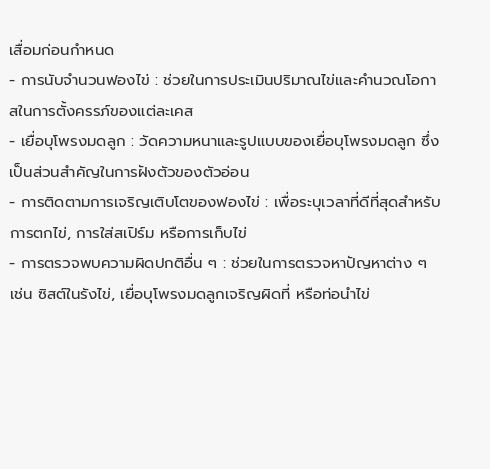เสื่อมก่อนกำหนด
- การนับจำนวนฟองไข่ : ช่วยในการประเมินปริมาณไข่และคำนวณโอกาสในการตั้งครรภ์ของแต่ละเคส
- เยื่อบุโพรงมดลูก : วัดความหนาและรูปแบบของเยื่อบุโพรงมดลูก ซึ่งเป็นส่วนสำคัญในการฝังตัวของตัวอ่อน
- การติดตามการเจริญเติบโตของฟองไข่ : เพื่อระบุเวลาที่ดีที่สุดสำหรับการตกไข่, การใส่สเปิร์ม หรือการเก็บไข่
- การตรวจพบความผิดปกติอื่น ๆ : ช่วยในการตรวจหาปัญหาต่าง ๆ เช่น ซิสต์ในรังไข่, เยื่อบุโพรงมดลูกเจริญผิดที่ หรือท่อนำไข่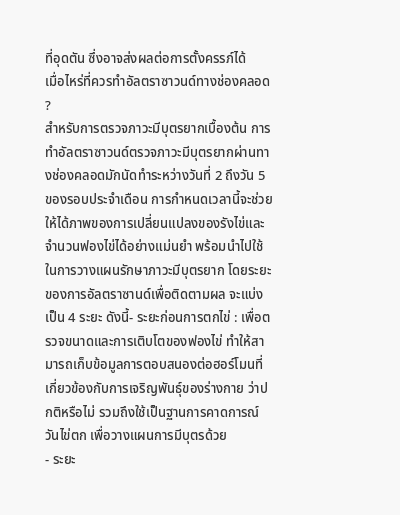ที่อุดตัน ซึ่งอาจส่งผลต่อการตั้งครรภ์ได้
เมื่อไหร่ที่ควรทำอัลตราซาวนด์ทางช่องคลอด ?
สำหรับการตรวจภาวะมีบุตรยากเบื้องต้น การทำอัลตราซาวนด์ตรวจภาวะมีบุตรยากผ่านทางช่องคลอดมักนัดทำระหว่างวันที่ 2 ถึงวัน 5 ของรอบประจำเดือน การกำหนดเวลานี้จะช่วยให้ได้ภาพของการเปลี่ยนแปลงของรังไข่และจำนวนฟองไข่ได้อย่างแม่นยำ พร้อมนำไปใช้ในการวางแผนรักษาภาวะมีบุตรยาก โดยระยะของการอัลตราซานด์เพื่อติดตามผล จะแบ่งเป็น 4 ระยะ ดังนี้- ระยะก่อนการตกไข่ : เพื่อตรวจขนาดและการเติบโตของฟองไข่ ทำให้สามารถเก็บข้อมูลการตอบสนองต่อฮอร์โมนที่เกี่ยวข้องกับการเจริญพันธุ์ของร่างกาย ว่าปกติหรือไม่ รวมถึงใช้เป็นฐานการคาดการณ์วันไข่ตก เพื่อวางแผนการมีบุตรด้วย
- ระยะ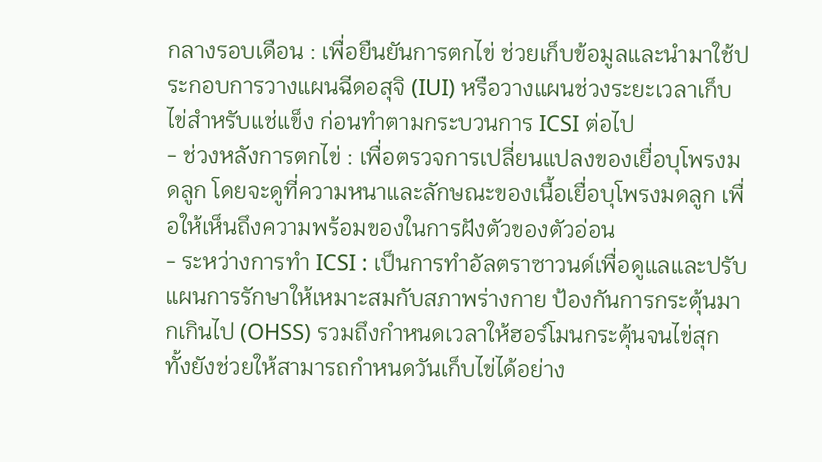กลางรอบเดือน : เพื่อยืนยันการตกไข่ ช่วยเก็บข้อมูลและนำมาใช้ประกอบการวางแผนฉีดอสุจิ (IUI) หรือวางแผนช่วงระยะเวลาเก็บไข่สำหรับแช่แข็ง ก่อนทำตามกระบวนการ ICSI ต่อไป
- ช่วงหลังการตกไข่ : เพื่อตรวจการเปลี่ยนแปลงของเยื่อบุโพรงมดลูก โดยจะดูที่ความหนาและลักษณะของเนื้อเยื่อบุโพรงมดลูก เพื่อให้เห็นถึงความพร้อมของในการฝังตัวของตัวอ่อน
- ระหว่างการทำ ICSI : เป็นการทำอัลตราซาวนด์เพื่อดูแลและปรับแผนการรักษาให้เหมาะสมกับสภาพร่างกาย ป้องกันการกระตุ้นมากเกินไป (OHSS) รวมถึงกำหนดเวลาให้ฮอร์โมนกระตุ้นจนไข่สุก ทั้งยังช่วยให้สามารถกำหนดวันเก็บไข่ได้อย่าง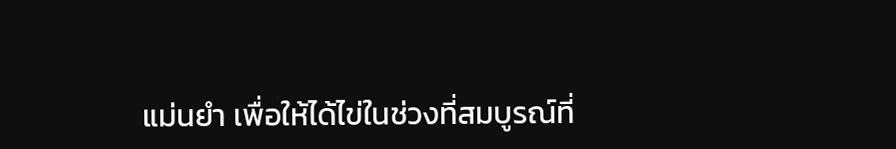แม่นยำ เพื่อให้ได้ไข่ในช่วงที่สมบูรณ์ที่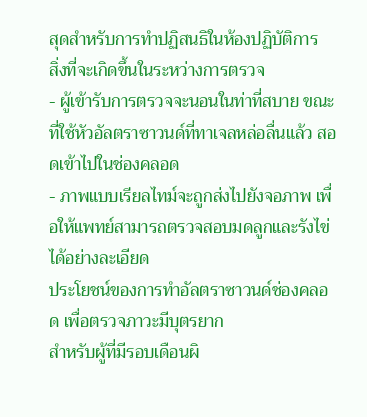สุดสำหรับการทำปฏิสนธิในห้องปฏิบัติการ
สิ่งที่จะเกิดขึ้นในระหว่างการตรวจ
- ผู้เข้ารับการตรวจจะนอนในท่าที่สบาย ขณะที่ใช้หัวอัลตราซาวนด์ที่ทาเจลหล่อลื่นแล้ว สอดเข้าไปในช่องคลอด
- ภาพแบบเรียลไทม์จะถูกส่งไปยังจอภาพ เพื่อให้แพทย์สามารถตรวจสอบมดลูกและรังไข่ได้อย่างละเอียด
ประโยชน์ของการทำอัลตราซาวนด์ช่องคลอด เพื่อตรวจภาวะมีบุตรยาก
สำหรับผู้ที่มีรอบเดือนผิ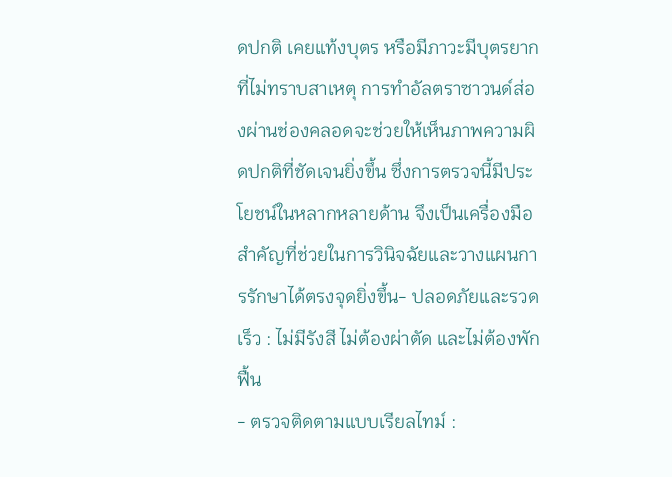ดปกติ เคยแท้งบุตร หรือมีภาวะมีบุตรยากที่ไม่ทราบสาเหตุ การทำอัลตราซาวนด์ส่องผ่านช่องคลอดจะช่วยให้เห็นภาพความผิดปกติที่ชัดเจนยิ่งขึ้น ซึ่งการตรวจนี้มีประโยชน์ในหลากหลายด้าน จึงเป็นเครื่องมือสำคัญที่ช่วยในการวินิจฉัยและวางแผนการรักษาได้ตรงจุดยิ่งขึ้น- ปลอดภัยและรวดเร็ว : ไม่มีรังสี ไม่ต้องผ่าตัด และไม่ต้องพักฟื้น
- ตรวจติดตามแบบเรียลไทม์ :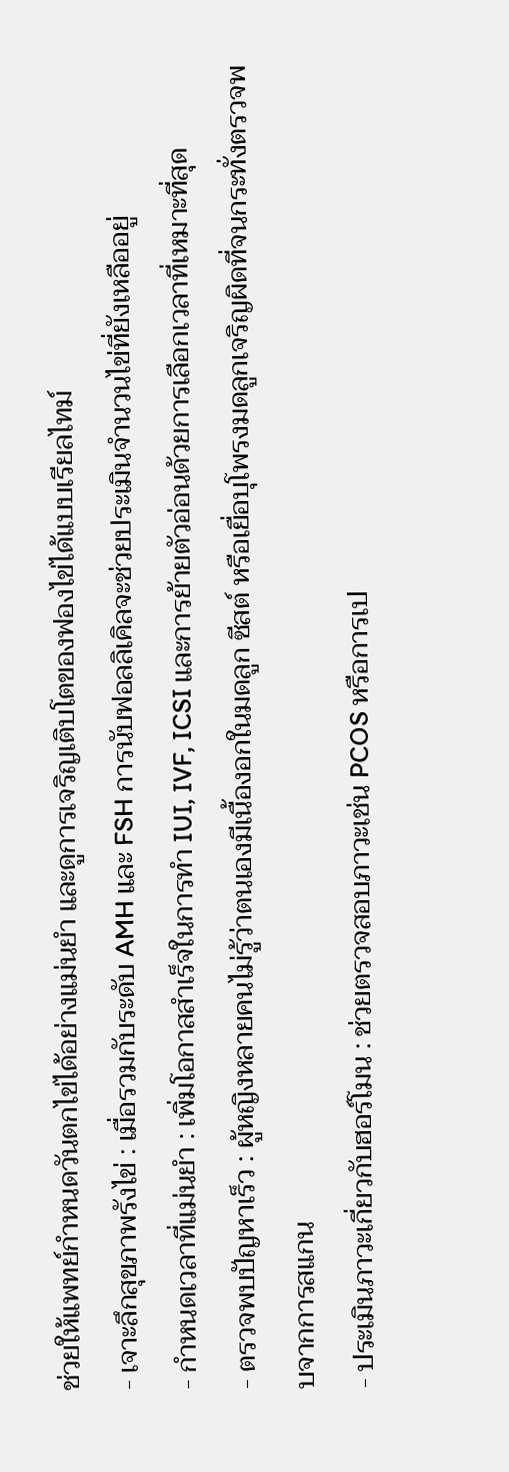ช่วยให้แพทย์กำหนดวันตกไข่ได้อย่างแม่นยำ และดูการเจริญเติบโตของฟองไข่ได้แบบเรียลไทม์
- เจาะลึกสุขภาพรังไข่ : เมื่อรวมกับระดับ AMH และ FSH การนับฟอลลิเคิลจะช่วยประเมินจำนวนไข่ที่ยังเหลืออยู่
- กำหนดเวลาที่แม่นยำ : เพิ่มโอกาสสำเร็จในการทำ IUI, IVF, ICSI และการย้ายตัวอ่อนด้วยการเลือกเวลาที่เหมาะที่สุด
- ตรวจพบปัญหาเร็ว : ผู้หญิงหลายคนไม่รู้ว่าตนเองมีเนื้องอกในมดลูก ซีสต์ หรือเยื่อบุโพรงมดลูกเจริญผิดที่จนกระทั่งตรวจพบจากการสแกน
- ประเมินภาวะเกี่ยวกับฮอร์โมน : ช่วยตรวจสอบภาวะเช่น PCOS หรือการเป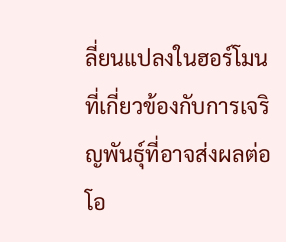ลี่ยนแปลงในฮอร์โมนที่เกี่ยวข้องกับการเจริญพันธุ์ที่อาจส่งผลต่อโอ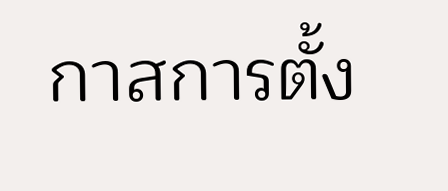กาสการตั้ง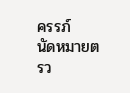ครรภ์
นัดหมายตรว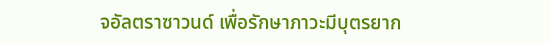จอัลตราซาวนด์ เพื่อรักษาภาวะมีบุตรยาก